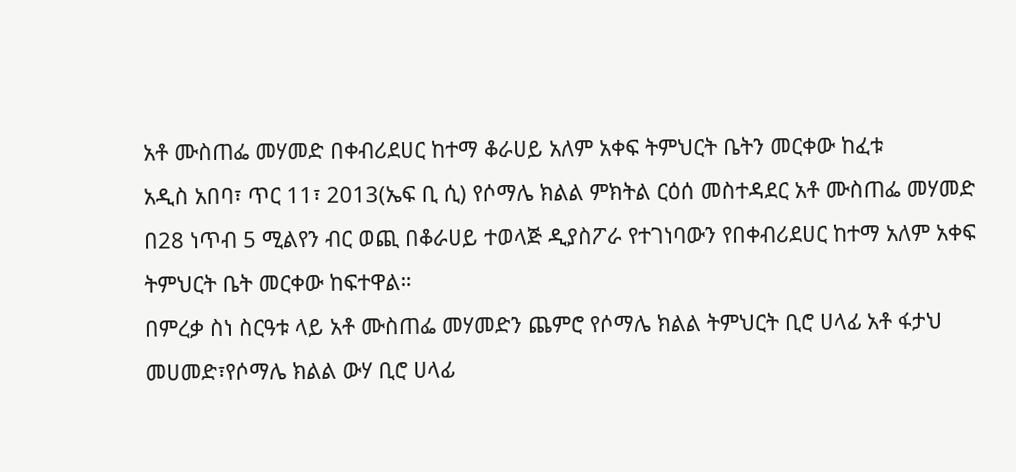አቶ ሙስጠፌ መሃመድ በቀብሪደሀር ከተማ ቆራሀይ አለም አቀፍ ትምህርት ቤትን መርቀው ከፈቱ
አዲስ አበባ፣ ጥር 11፣ 2013(ኤፍ ቢ ሲ) የሶማሌ ክልል ምክትል ርዕሰ መስተዳደር አቶ ሙስጠፌ መሃመድ በ28 ነጥብ 5 ሚልየን ብር ወጪ በቆራሀይ ተወላጅ ዲያስፖራ የተገነባውን የበቀብሪደሀር ከተማ አለም አቀፍ ትምህርት ቤት መርቀው ከፍተዋል።
በምረቃ ስነ ስርዓቱ ላይ አቶ ሙስጠፌ መሃመድን ጨምሮ የሶማሌ ክልል ትምህርት ቢሮ ሀላፊ አቶ ፋታህ መሀመድ፣የሶማሌ ክልል ውሃ ቢሮ ሀላፊ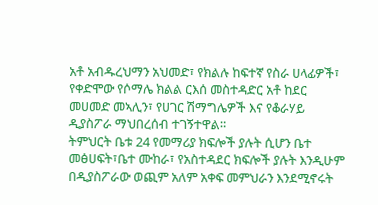አቶ አብዱረህማን አህመድ፣ የክልሉ ከፍተኛ የስራ ሀላፊዎች፣ የቀድሞው የሶማሌ ክልል ርእሰ መስተዳድር አቶ ከደር መሀመድ መኣሊን፣ የሀገር ሽማግሌዎች እና የቆራሃይ ዲያስፖራ ማህበረሰብ ተገኝተዋል።
ትምህርት ቤቱ 24 የመማሪያ ክፍሎች ያሉት ሲሆን ቤተ መፅሀፍት፣ቤተ ሙከራ፣ የአስተዳደር ክፍሎች ያሉት እንዲሁም በዲያስፖራው ወጪም አለም አቀፍ መምህራን እንደሚኖሩት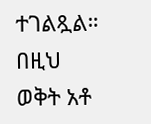ተገልጿል።
በዚህ ወቅት አቶ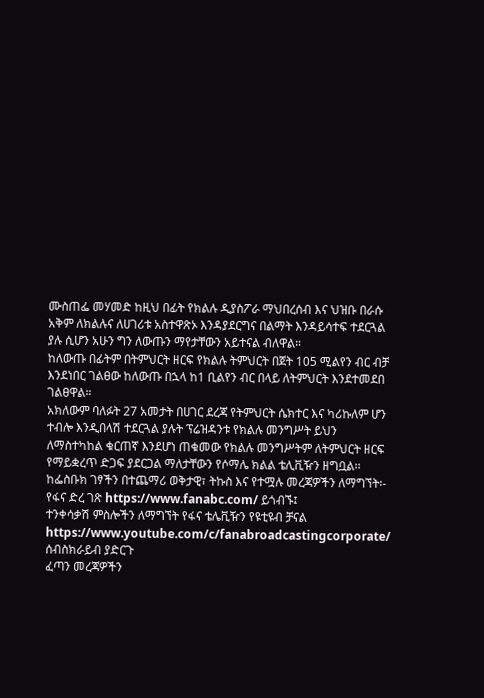ሙስጠፌ መሃመድ ከዚህ በፊት የክልሉ ዲያስፖራ ማህበረሰብ እና ህዝቡ በራሱ አቅም ለክልሉና ለሀገሪቱ አስተዋጽኦ እንዳያደርግና በልማት እንዳይሳተፍ ተደርጓል ያሉ ሲሆን አሁን ግን ለውጡን ማየታቸውን አይተናል ብለዋል።
ከለውጡ በፊትም በትምህርት ዘርፍ የክልሉ ትምህርት በጀት 105 ሚልየን ብር ብቻ እንደነበር ገልፀው ከለውጡ በኋላ ከ1 ቢልየን ብር በላይ ለትምህርት እንደተመደበ ገልፀዋል።
አክለውም ባለፉት 27 አመታት በሀገር ደረጃ የትምህርት ሴክተር እና ካሪኩለም ሆን ተብሎ እንዲበላሽ ተደርጓል ያሉት ፕሬዝዳንቱ የክልሉ መንግሥት ይህን ለማስተካከል ቁርጠኛ እንደሆነ ጠቁመው የክልሉ መንግሥትም ለትምህርት ዘርፍ የማይቋረጥ ድጋፍ ያደርጋል ማለታቸውን የሶማሌ ክልል ቴሊቪዥን ዘግቧል፡፡
ከፌስቡክ ገፃችን በተጨማሪ ወቅታዊ፣ ትኩስ እና የተሟሉ መረጃዎችን ለማግኘት፡-
የፋና ድረ ገጽ https://www.fanabc.com/ ይጎብኙ፤
ተንቀሳቃሽ ምስሎችን ለማግኘት የፋና ቴሌቪዥን የዩቲዩብ ቻናል https://www.youtube.com/c/fanabroadcastingcorporate/ ሰብስክራይብ ያድርጉ
ፈጣን መረጃዎችን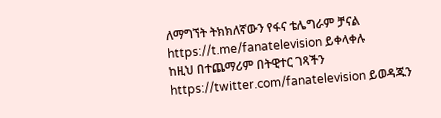ለማግኘት ትክክለኛውን የፋና ቴሌግራም ቻናል https://t.me/fanatelevision ይቀላቀሉ
ከዚህ በተጨማሪም በትዊተር ገጻችን https://twitter.com/fanatelevision ይወዳጁን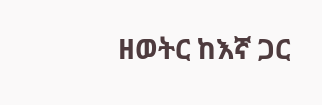ዘወትር ከእኛ ጋር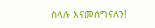ስላሉ እናመሰግናለን!